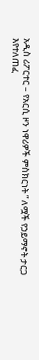አዲስ ሪፖርተር – የአርሲ ዞን ነዋሪዎች ምስክርነት ” ለሟች የኃይማኖት ታርጋ እየተለጠፈ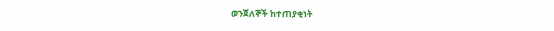ወንጀለኞች ከተጠያቂነት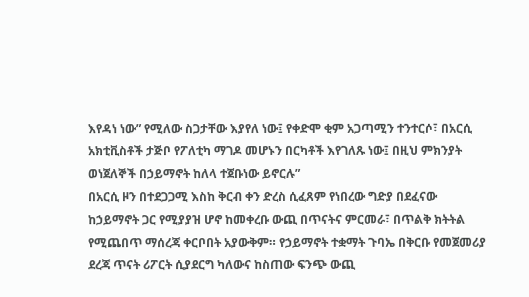እየዳነ ነው” የሚለው ስጋታቸው እያየለ ነው፤ የቀድሞ ቂም አጋጣሚን ተንተርሶ፣ በአርሲ አክቲቪስቶች ታጅቦ የፖለቲካ ማገዶ መሆኑን በርካቶች እየገለጹ ነው፤ በዚህ ምክንያት ወነጀለኞች በኃይማኖት ከለላ ተጀቡነው ይኖርሉ”
በአርሲ ዞን በተደጋጋሚ እስከ ቅርብ ቀን ድረስ ሲፈጸም የነበረው ግድያ በደፈናው ከኃይማኖት ጋር የሚያያዝ ሆኖ ከመቀረቡ ውጪ በጥናትና ምርመራ፣ በጥልቅ ክትትል የሚጨበጥ ማሰረጃ ቀርቦበት አያውቅም። የኃይማኖት ተቋማት ጉባኤ በቅርቡ የመጀመሪያ ደረጃ ጥናት ሪፖርት ሲያደርግ ካለውና ከስጠው ፍንጭ ውጪ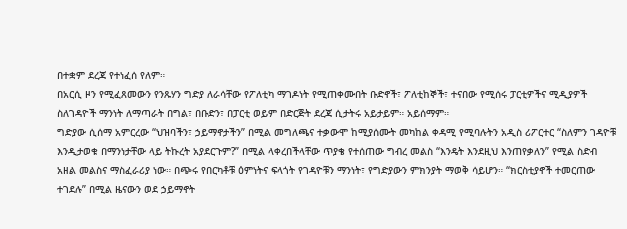በተቋም ደረጃ የተነፈሰ የለም።
በአርሲ ዞን የሚፈጸመውን የንጹሃን ግድያ ለራሳቸው የፖለቲካ ማገዶነት የሚጠቀሙበት ቡድኖች፣ ፖለቲከኞች፣ ተናበው የሚሰሩ ፓርቲዎችና ሚዲያዎች ስለገዳዮች ማንነት ለማጣራት በግል፣ በቡድን፣ በፓርቲ ወይም በድርጅት ደረጃ ሲታትሩ አይታይም። አይሰማም።
ግድያው ሲሰማ አምርረው “ህዝባችን፣ ኃይማኖታችን” በሚል መግለጫና ተቃውሞ ከሚያሰሙት መካከል ቀዳሚ የሚባሉትን አዲስ ሪፖርተር “ስለምን ገዳዮቹ እንዲታወቁ በማንነታቸው ላይ ትኩረት አያደርጉም?” በሚል ላቀረበችላቸው ጥያቄ የተሰጠው ግብረ መልስ “እንዴት እንደዚህ እንጠየቃለን” የሚል ስድብ አዘል መልስና ማስፈራሪያ ነው። በጭሩ የበርካቶቹ ዕምነትና ፍላጎት የገዳዮቹን ማንነት፣ የግድያውን ምክንያት ማወቅ ሳይሆን። “ክርስቲያኖች ተመርጠው ተገደሉ” በሚል ዜናውን ወደ ኃይማኖት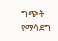ግጭት የማሳደግ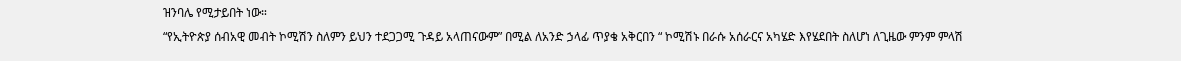ዝንባሌ የሚታይበት ነው።
“የኢትዮጵያ ሰብአዊ መብት ኮሚሽን ስለምን ይህን ተደጋጋሚ ጉዳይ አላጠናውም” በሚል ለአንድ ኃላፊ ጥያቄ አቅርበን “ ኮሚሽኑ በራሱ አሰራርና አካሄድ እየሄደበት ስለሆነ ለጊዜው ምንም ምላሽ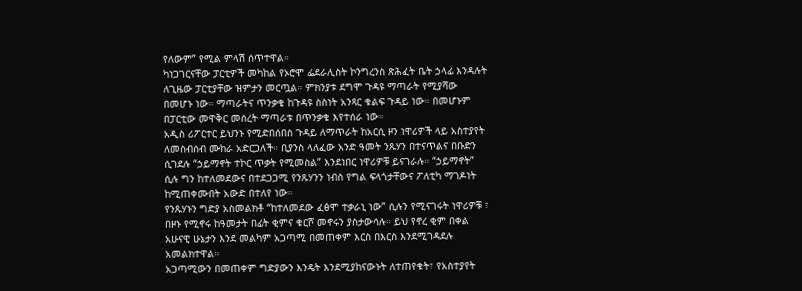የለውም” የሚል ምላሽ ሰጥተዋል።
ካነጋገርናቸው ፓርቲዎች መካከል የኦሮሞ ፌደራሊስት ኮንግረንስ ጽሕፈት ቤት ኃላፊ እንዳሉት ለጊዜው ፓርቲያቸው ዝምታን መርጧል። ምክንያቱ ደግሞ ጉዳዩ ማጣራት የሚያሻው በመሆኑ ነው። ማጣራትና ጥንቃቄ ከጉዳዩ ስስነት አንጻር ቁልፍ ጉዳይ ነው። በመሆኑም በፓርቲው መዋቅር መሰረት ማጣራቱ በጥንቃቄ እየተሰራ ነው።
አዲስ ሪፖርተር ይህንኑ የሚድበሰበስ ጉዳይ ለማጥራት ከአርሲ ዞን ነዋሪዎች ላይ አስተያየት ለመስብሰብ ሙከራ አድርጋለች። ቢያንስ ላለፈው አንድ ዓመት ንጹሃን በተናጥልና በቡድን ሲገደሉ “ኃይማኖት ተኮር ጥቃት የሚመስል” እንደነበር ነዋሪዎቹ ይናገራሉ። “ኃይማኖት” ሲሉ ግን ከተለመደውና በተደጋጋሚ የንጹሃንን ነብስ የግል ፍላጎታቸውና ፖለቲካ ማገዶነት ከሚጠቀሙበት አውድ በተለየ ነው።
የንጹሃኑን ግድያ አስመልክቶ “ከተለመደው ፈፅሞ ተቃራኒ ነው” ሲሉን የሚናገሩት ነዋሪዎቹ ፣ በዞኑ የሚኖሩ ከዓመታት በፊት ቂምና ቁርሾ መኖሩን ያስታውሳሉ። ይህ የኖረ ቂም በቀል አሁናዊ ሁኔታን እንደ መልካም አጋጣሚ በመጠቀም እርስ በእርስ እንደሚገዳደሉ አመልክተዋል።
አጋጣሚውን በመጠቀም ግድያውን እንዴት እንደሚያከናውኑት ለተጠየቁት፣ የአስተያየት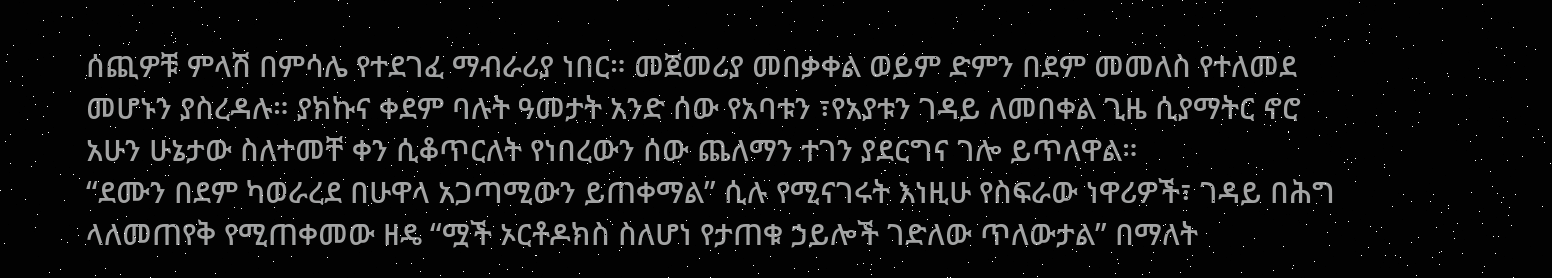ሰጪዎቹ ምላሽ በምሳሌ የተደገፈ ማብራሪያ ነበር። መጀመሪያ መበቃቀል ወይም ድምን በደም መመለስ የተለመደ መሆኑን ያስረዳሉ። ያክኩና ቀደም ባሉት ዓመታት አንድ ሰው የአባቱን ፣የአያቱን ገዳይ ለመበቀል ጊዜ ሲያማትር ኖሮ አሁን ሁኔታው ስለተመቸ ቀን ሲቆጥርለት የነበረውን ሰው ጨለማን ተገን ያደርግና ገሎ ይጥለዋል።
“ደሙን በደም ካወራረደ በሁዋላ አጋጣሚውን ይጠቀማል” ሲሉ የሚናገሩት እነዚሁ የስፍራው ነዋሪዎች፣ ገዳይ በሕግ ላለመጠየቅ የሚጠቀመው ዘዴ “ሟች ኦርቶዶክስ ስለሆነ የታጠቁ ኃይሎች ገድለው ጥለውታል” በማለት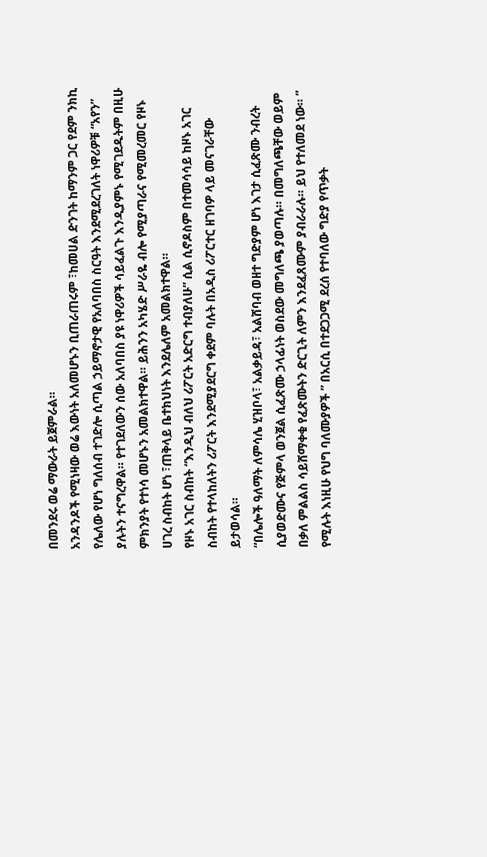በመንደሩ ወሬ ማውራት ይጀምራል።
አንዳንዶች የሚነዛው ወሬ እውነት አለመሆኑን ቢጠራጠሩም ፣ከመሀል ድንገት ከማንም ጋር የደም ንክኪ የሌለው የሆነ ግለሰብ ተገድሎ ሲጣል ኃይማኖታዊ የአለባበስ ስርዓት እንደሚደረገለት ነዋሪዎቹ “አየን” ያሉትን ተናግረዋል። የተገደለውን ሰው አለባበስ ያዩ ነዋሪዎች ሳይፈልጉ እንዲያምኑ የሚገደዱትም በዚሁ ምክንያት የተነሳ መሆኑን አመልክተዋል። ይሕንን አካሄድ ሥራዬ ብሎ የሚያጣራና የሚመረመር የዞኑ ሀገረ ስብከት ሆነ ፣ጠቅላይ ቤተክህነት እንደሌለም አመልክተዋል።
የዞኑ አገር ስብከት “እንዲህ ብለህ ሪፖርት አድርግ ተብያለሁ” ሲል ሲኖዶስም በተመሳሳይ ከዞኑ አገር ስብከት የተላከለትን ሪፖርት እንደሚያደርግ ቀደም ባሉት በአዲስ ሪፖርተር ዘገባዎ ላይ መናገራቸው ይታወሳል።
“በሌሎች ዓለማት ለምሳሌ ሂዝቦላ፣ አልቃይዳ፣ አልሸባብ ወዘተ ግድያም ሆነ እገታ ሲፈጽሙ ንብረት ሲያወድሙና የጅምላ ወንጀል ሲፈጽሙ ኃላፊነት ወስደው መግለጫ ያወጣሉ። በመግለጫቸው ወይም በቃለ ምልልስ ሳይሸማቀቁ የፈጽሙትን ድርጊት ለምን እንደፈጸሙም ያብራራሉ። ይህ የተለመደ ነው። ” የሚሉት እነዚሁ የህግ ባለሙያዎች ” በአርሲ በተደጋጋሚ ደረሰ የተባለው ግድያ የጥቃት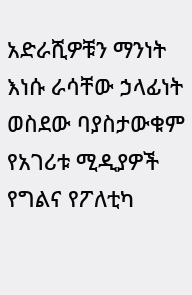አድራሺዎቹን ማንነት እነሱ ራሳቸው ኃላፊነት ወስደው ባያስታውቁም የአገሪቱ ሚዲያዎች የግልና የፖለቲካ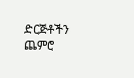ድርጅቶችን ጨምሮ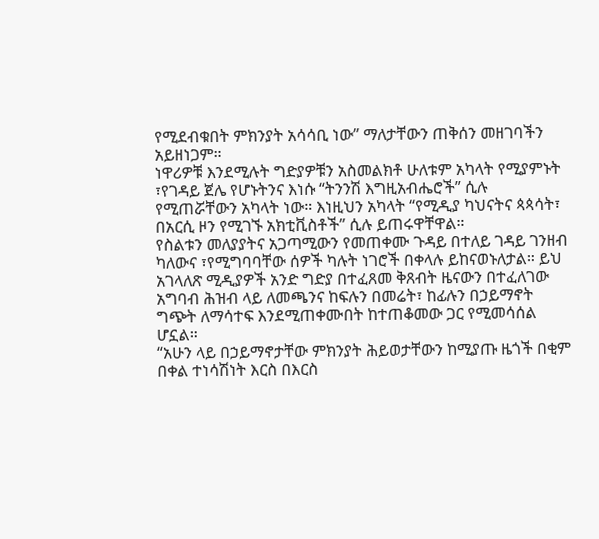የሚደብቁበት ምክንያት አሳሳቢ ነው” ማለታቸውን ጠቅሰን መዘገባችን አይዘነጋም።
ነዋሪዎቹ እንደሚሉት ግድያዎቹን አስመልክቶ ሁለቱም አካላት የሚያምኑት ፣የገዳይ ጀሌ የሆኑትንና እነሱ “ትንንሽ እግዚአብሔሮች” ሲሉ የሚጠሯቸውን አካላት ነው። እነዚህን አካላት “የሚዲያ ካህናትና ጳጳሳት፣ በአርሲ ዞን የሚገኙ አክቲቪስቶች” ሲሉ ይጠሩዋቸዋል።
የስልቱን መለያያትና አጋጣሚውን የመጠቀሙ ጉዳይ በተለይ ገዳይ ገንዘብ ካለውና ፣የሚግባባቸው ሰዎች ካሉት ነገሮች በቀላሉ ይከናወኑለታል። ይህ አገላለጽ ሚዲያዎች አንድ ግድያ በተፈጸመ ቅጸብት ዜናውን በተፈለገው አግባብ ሕዝብ ላይ ለመጫንና ከፍሉን በመሬት፣ ከፊሉን በኃይማኖት ግጭት ለማሳተፍ እንደሚጠቀሙበት ከተጠቆመው ጋር የሚመሳሰል ሆኗል።
“አሁን ላይ በኃይማኖታቸው ምክንያት ሕይወታቸውን ከሚያጡ ዜጎች በቂም በቀል ተነሳሽነት እርስ በእርስ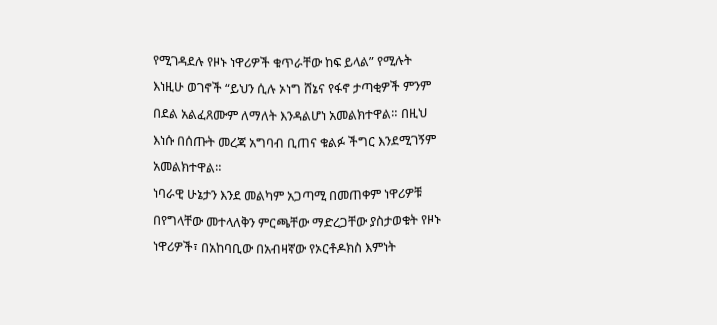የሚገዳደሉ የዞኑ ነዋሪዎች ቁጥራቸው ከፍ ይላል” የሚሉት እነዚሁ ወገኖች “ይህን ሲሉ ኦነግ ሸኔና የፋኖ ታጣቂዎች ምንም በደል አልፈጸሙም ለማለት እንዳልሆነ አመልክተዋል። በዚህ እነሱ በሰጡት መረጃ አግባብ ቢጠና ቁልፉ ችግር እንደሚገኝም አመልክተዋል።
ነባራዊ ሁኔታን እንደ መልካም አጋጣሚ በመጠቀም ነዋሪዎቹ በየግላቸው መተላለቅን ምርጫቸው ማድረጋቸው ያስታወቁት የዞኑ ነዋሪዎች፣ በአከባቢው በአብዛኛው የኦርቶዶክስ እምነት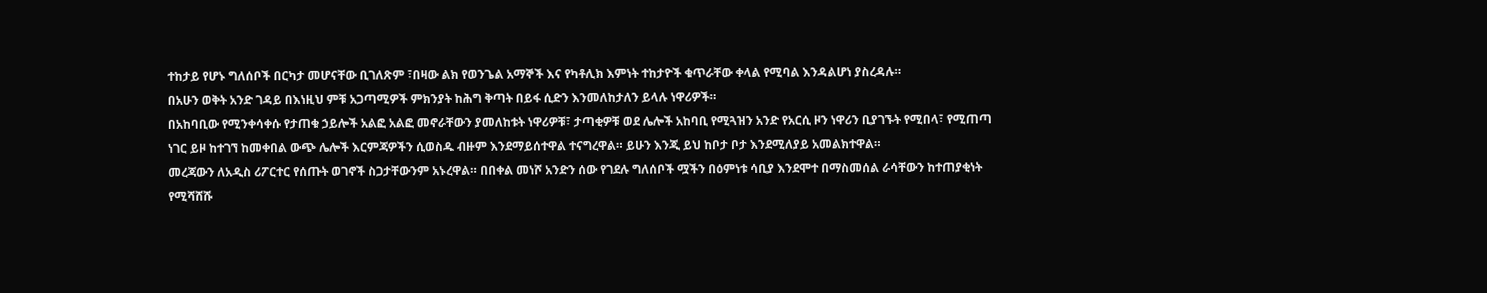ተከታይ የሆኑ ግለሰቦች በርካታ መሆናቸው ቢገለጽም ፣በዛው ልክ የወንጌል አማኞች እና የካቶሊክ እምነት ተከታዮች ቁጥራቸው ቀላል የሚባል እንዳልሆነ ያስረዳሉ።
በአሁን ወቅት አንድ ገዳይ በእነዚህ ምቹ አጋጣሚዎች ምክንያት ከሕግ ቅጣት በይፋ ሲድን እንመለከታለን ይላሉ ነዋሪዎች።
በአከባቢው የሚንቀሳቀሱ የታጠቁ ኃይሎች አልፎ አልፎ መኖራቸውን ያመለከቱት ነዋሪዎቹ፣ ታጣቂዎቹ ወደ ሌሎች አከባቢ የሚጓዝን አንድ የአርሲ ዞን ነዋሪን ቢያገኙት የሚበላ፣ የሚጠጣ ነገር ይዞ ከተገኘ ከመቀበል ውጭ ሌሎች እርምጃዎችን ሲወስዱ ብዙም እንደማይሰተዋል ተናግረዋል። ይሁን እንጂ ይህ ከቦታ ቦታ እንደሚለያይ አመልክተዋል።
መረጃውን ለአዲስ ሪፖርተር የሰጡት ወገኖች ስጋታቸውንም አኑረዋል። በበቀል መነሾ አንድን ሰው የገደሉ ግለሰቦች ሟችን በዕምነቱ ሳቢያ እንደሞተ በማስመሰል ራሳቸውን ከተጠያቂነት የሚሻሸሹ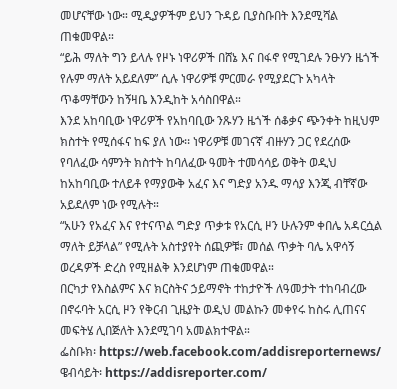መሆናቸው ነው። ሚዲያዎችም ይህን ጉዳይ ቢያስቡበት እንደሚሻል ጠቁመዋል።
“ይሕ ማለት ግን ይላሉ የዞኑ ነዋሪዎች በሸኔ እና በፋኖ የሚገደሉ ንፁሃን ዜጎች የሉም ማለት አይደለም” ሲሉ ነዋሪዎቹ ምርመራ የሚያደርጉ አካላት ጥቆማቸውን ከኝዛቤ እንዲከት አሳስበዋል።
እንደ አከባቢው ነዋሪዎች የአከባቢው ንጹሃን ዜጎች ሰቆቃና ጭንቀት ከዚህም ክስተት የሚሰፋና ከፍ ያለ ነው፡፡ ነዋሪዎቹ መገናኛ ብዙሃን ጋር የደረሰው የባለፈው ሳምንት ክስተት ከባለፈው ዓመት ተመሳሳይ ወቅት ወዲህ ከአከባቢው ተለይቶ የማያውቅ አፈና እና ግድያ አንዱ ማሳያ እንጂ ብቸኛው አይደለም ነው የሚሉት።
“አሁን የአፈና እና የተናጥል ግድያ ጥቃቱ የአርሲ ዞን ሁሉንም ቀበሌ አዳርሷል ማለት ይቻላል” የሚሉት አስተያየት ሰጪዎቹ፣ መሰል ጥቃት ባሌ አዋሳኝ ወረዳዎች ድረስ የሚዘልቅ እንደሆነም ጠቁመዋል።
በርካታ የእስልምና እና ክርስትና ኃይማኖት ተከታዮች ለዓመታት ተከባብረው በኖሩባት አርሲ ዞን የቅርብ ጊዜያት ወዲህ መልኩን መቀየሩ ከስሩ ሊጠናና መፍትሄ ሊበጅለት እንደሚገባ አመልክተዋል።
ፌስቡክ፡ https://web.facebook.com/addisreporternews/
ዌብሳይት፡ https://addisreporter.com/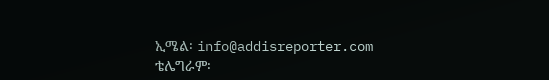ኢሜል፡ info@addisreporter.com
ቴሌግራም፡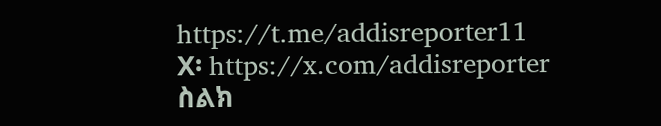https://t.me/addisreporter11
X፡ https://x.com/addisreporter
ስልክ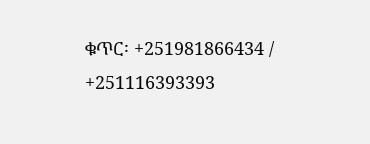ቁጥር፡ +251981866434 / +251116393393